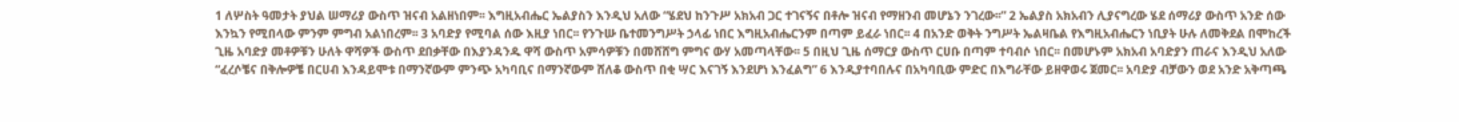1 ለሦስት ዓመታት ያህል ሠማሪያ ውስጥ ዝናብ አልዘነበም፡፡ እግዚአብሔር ኤልያስን እንዲህ አለው “ሄደህ ከንጉሥ አክአብ ጋር ተገናኝና በቶሎ ዝናብ የማዘንብ መሆኔን ንገረው፡፡” 2 ኤልያስ አክአብን ሊያናግረው ሄደ ሰማሪያ ውስጥ አንድ ሰው እንኳን የሚበላው ምንም ምግብ አልነበረም፡፡ 3 አባድያ የሚባል ሰው እዚያ ነበር፡፡ የንጉሡ ቤተመንግሥት ኃላፊ ነበር እግዚአብሔርንም በጣም ይፈራ ነበር፡፡ 4 በአንድ ወቅት ንግሥት ኤልዛቤል የእግዚአብሔርን ነቢያት ሁሉ ለመቅደል በሞከረች ጊዜ አባድያ መቶዎቹን ሁለት ዋሻዎች ውስጥ ደበቃቸው በእያንዳንዱ ዋሻ ውስጥ አምሳዎቹን በመሸሸግ ምግና ውሃ አመጣላቸው፡፡ 5 በዚህ ጊዜ ሰማርያ ውስጥ ርሀቡ በጣም ተባብሶ ነበር፡፡ በመሆኑም አክአብ አባድያን ጠራና እንዲህ አለው “ፈረሶቼና በቅሎዎቼ በርሀብ እንዳይሞቱ በማንኛውም ምንጭ አካባቢና በማንኛውም ሸለቆ ውስጥ በቂ ሣር እናገኝ እንደሆነ እንፈልግ” 6 እንዲያተባበሉና በአካባቢው ምድር በእግራቸው ይዘዋወሩ ጀመር፡፡ አባድያ ብቻውን ወደ አንድ አቅጣጫ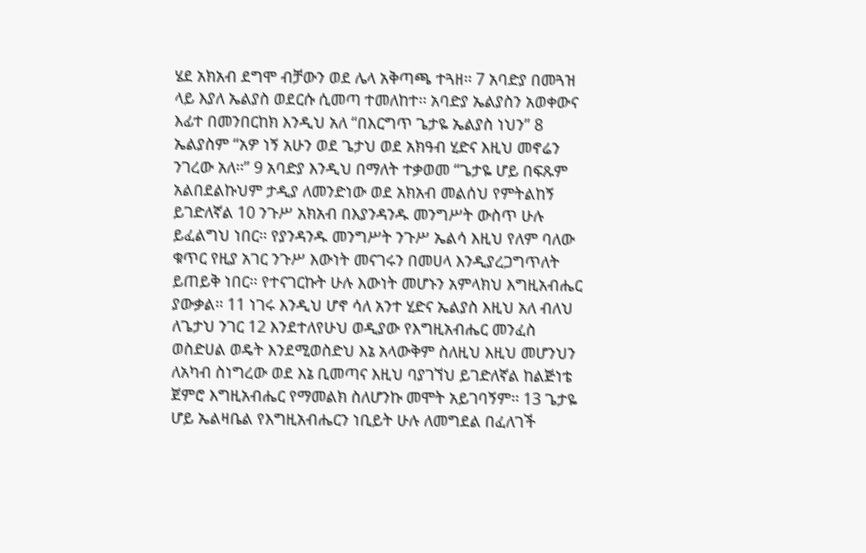ሄደ አክአብ ደግሞ ብቻውን ወደ ሌላ አቅጣጫ ተጓዘ፡፡ 7 አባድያ በመጓዝ ላይ እያለ ኤልያስ ወደርሱ ሲመጣ ተመለከተ፡፡ አባድያ ኤልያስን አወቀውና እፊተ በመንበርከክ እንዲህ አለ “በእርግጥ ጌታዬ ኤልያስ ነህን” 8 ኤልያስም “አዎ ነኝ አሁን ወደ ጌታህ ወደ አክዓብ ሂድና እዚህ መኖሬን ንገረው አለ፡፡” 9 አባድያ እንዲህ በማለት ተቃወመ “ጌታዬ ሆይ በፍጹም አልበደልኩህም ታዲያ ለመንድነው ወደ አክአብ መልሰህ የምትልከኝ ይገድለኛል 10 ንጉሥ አክአብ በእያንዳንዱ መንግሥት ውስጥ ሁሉ ይፈልግህ ነበር፡፡ የያንዳንዱ መንግሥት ንጉሥ ኤልሳ እዚህ የለም ባለው ቁጥር የዚያ አገር ንጉሥ እውነት መናገሩን በመሀላ እንዲያረጋግጥለት ይጠይቅ ነበር፡፡ የተናገርኩት ሁሉ እውነት መሆኑን አምላክህ እግዚአብሔር ያውቃል፡፡ 11 ነገሩ እንዲህ ሆኖ ሳለ አንተ ሂድና ኤልያስ እዚህ አለ ብለህ ለጌታህ ንገር 12 እንደተለየሁህ ወዲያው የእግዚአብሔር መንፈስ ወስድሀል ወዴት እንደሚወስድህ እኔ አላውቅም ስለዚህ እዚህ መሆንህን ለአካብ ስነግረው ወደ እኔ ቢመጣና እዚህ ባያገኘህ ይገድለኛል ከልጅነቴ ጀምሮ እግዚአብሔር የማመልክ ስለሆንኩ መሞት አይገባኝም፡፡ 13 ጌታዬ ሆይ ኤልዛቤል የእግዚአብሔርን ነቢይት ሁሉ ለመግደል በፈለገች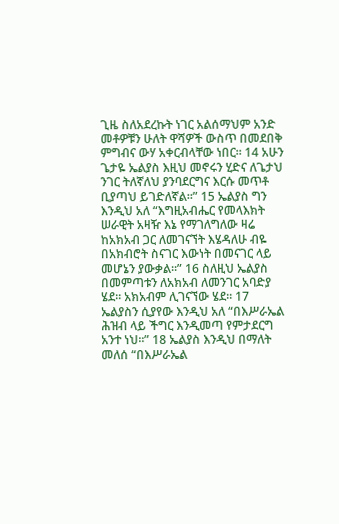ጊዜ ስለአደረኩት ነገር አልሰማህም አንድ መቶዎቹን ሁለት ዋሻዎች ውስጥ በመደበቅ ምግብና ውሃ አቀርብላቸው ነበር፡፡ 14 አሁን ጌታዬ ኤልያስ እዚህ መኖሩን ሂድና ለጌታህ ንገር ትለኛለህ ያንባደርግና እርሱ መጥቶ ቢያጣህ ይገድለኛል፡፡” 15 ኤልያስ ግን እንዲህ አለ “እግዚአብሔር የመላእክት ሠራዊት አዛዥ እኔ የማገለግለው ዛሬ ከአክአብ ጋር ለመገናኘት እሄዳለሁ ብዬ በአክብሮት ስናገር እውነት በመናገር ላይ መሆኔን ያውቃል፡፡” 16 ስለዚህ ኤልያስ በመምጣቱን ለአክአብ ለመንገር አባድያ ሄደ፡፡ አክአብም ሊገናኘው ሄደ፡፡ 17 ኤልያስን ሲያየው እንዲህ አለ “በእሥራኤል ሕዝብ ላይ ችግር እንዲመጣ የምታደርግ አንተ ነህ፡፡” 18 ኤልያስ እንዲህ በማለት መለሰ “በእሥራኤል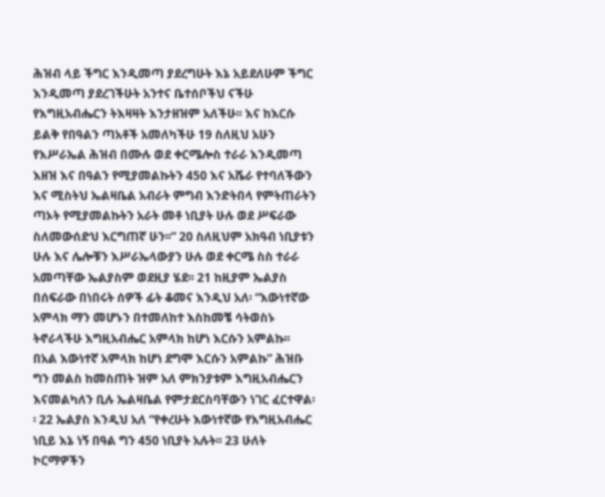ሕዝብ ላይ ችግር እንዲመጣ ያደረግሁት እኔ አይደለሁም ችግር እንዲመጣ ያደረገችሁት አንተና ቤተሰቦችህ ናችሁ የእግዚአብሔርን ትእዛዛት እንታዘዝም አለችሁ፡፡ እና ከእርሱ ይልቅ የበዓልን ጣአቶች አመለካችሁ 19 ስለዚህ አሁን የእሥራኤል ሕዝብ በሙሉ ወደ ቀርሜሎስ ተራራ እንዲመጣ እዘዝ እና በዓልን የሚያመልኩትን 450 እና አሼራ የተባለችውን እና ሚስትህ ኤልዛቤል አብራት ምግብ እንድትበላ የምትጠራትን ጣኦት የሚያመልኩትን አራት መቶ ነቢያት ሁሉ ወደ ሥፍራው ስለመውሰድህ እርግጠኛ ሁን፡፡” 20 ስለዚህም አክዓብ ነቢያቱን ሁሉ እና ሌሎቹን እሥራኤላውያን ሁሉ ወደ ቀርሜ ስስ ተራራ አመጣቸው ኤልያስም ወደዚያ ሄደ፡፡ 21 ከዚያም ኤልያስ በሰፍራው በነበሩት ሰዎች ፊት ቆመና እንዲህ አለ፡ “እውነተኛው አምላክ ማን መሆኑን በተመለከተ እስከመቼ ሳትወስኑ ትኖራላችሁ እግዚአብሔር አምላክ ከሆነ እርሱን አምልኩ፡፡ በአል እውነተኛ አምላክ ከሆነ ደግሞ እርሱን አምልኩ” ሕዝቡ ግን መልስ ከመስጠት ዝም አለ ምክንያቱም እግዚአብሔርን እናመልካለን ቢሉ ኤልዛቤል የምታደርስባቸውን ነገር ፈርተዋል፡፡ 22 ኤልያስ እንዲህ አለ “የቀረሁት እውነተኛው የእግዚአብሔር ነቢይ እኔ ነኝ በዓል ግን 450 ነቢያት አሉት፡፡ 23 ሁለት ኮርማዎችን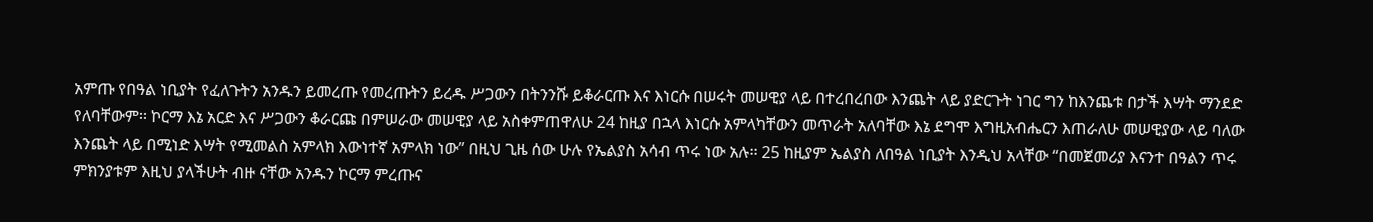አምጡ የበዓል ነቢያት የፈለጉትን አንዱን ይመረጡ የመረጡትን ይረዱ ሥጋውን በትንንሹ ይቆራርጡ እና እነርሱ በሠሩት መሠዊያ ላይ በተረበረበው እንጨት ላይ ያድርጉት ነገር ግን ከእንጨቱ በታች እሣት ማንደድ የለባቸውም፡፡ ኮርማ እኔ አርድ እና ሥጋውን ቆራርጩ በምሠራው መሠዊያ ላይ አስቀምጠዋለሁ 24 ከዚያ በኋላ እነርሱ አምላካቸውን መጥራት አለባቸው እኔ ደግሞ እግዚአብሔርን እጠራለሁ መሠዊያው ላይ ባለው እንጨት ላይ በሚነድ እሣት የሚመልስ አምላክ እውነተኛ አምላክ ነው” በዚህ ጊዜ ሰው ሁሉ የኤልያስ አሳብ ጥሩ ነው አሉ፡፡ 25 ከዚያም ኤልያስ ለበዓል ነቢያት እንዲህ አላቸው “በመጀመሪያ እናንተ በዓልን ጥሩ ምክንያቱም እዚህ ያላችሁት ብዙ ናቸው አንዱን ኮርማ ምረጡና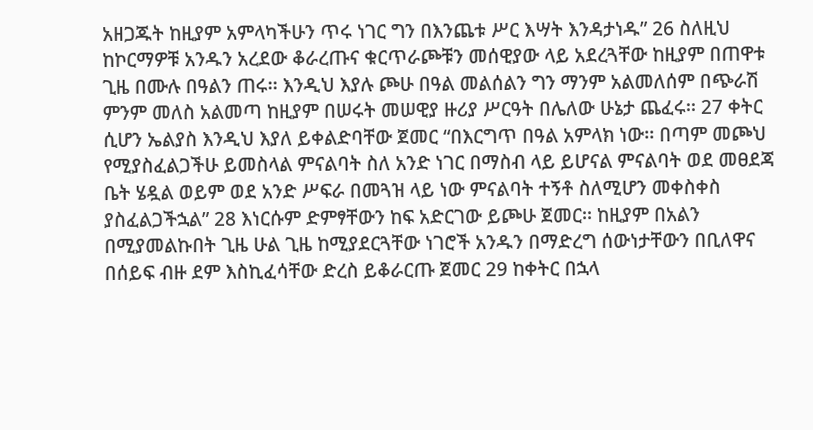አዘጋጁት ከዚያም አምላካችሁን ጥሩ ነገር ግን በእንጨቱ ሥር እሣት እንዳታነዱ” 26 ስለዚህ ከኮርማዎቹ አንዱን አረደው ቆራረጡና ቁርጥራጮቹን መሰዊያው ላይ አደረጓቸው ከዚያም በጠዋቱ ጊዜ በሙሉ በዓልን ጠሩ፡፡ እንዲህ እያሉ ጮሁ በዓል መልሰልን ግን ማንም አልመለሰም በጭራሽ ምንም መለስ አልመጣ ከዚያም በሠሩት መሠዊያ ዙሪያ ሥርዓት በሌለው ሁኔታ ጨፈሩ፡፡ 27 ቀትር ሲሆን ኤልያስ እንዲህ እያለ ይቀልድባቸው ጀመር “በእርግጥ በዓል አምላክ ነው፡፡ በጣም መጮህ የሚያስፈልጋችሁ ይመስላል ምናልባት ስለ አንድ ነገር በማስብ ላይ ይሆናል ምናልባት ወደ መፀደጃ ቤት ሄዷል ወይም ወደ አንድ ሥፍራ በመጓዝ ላይ ነው ምናልባት ተኝቶ ስለሚሆን መቀስቀስ ያስፈልጋችኋል” 28 እነርሱም ድምፃቸውን ከፍ አድርገው ይጮሁ ጀመር፡፡ ከዚያም በአልን በሚያመልኩበት ጊዜ ሁል ጊዜ ከሚያደርጓቸው ነገሮች አንዱን በማድረግ ሰውነታቸውን በቢለዋና በሰይፍ ብዙ ደም እስኪፈሳቸው ድረስ ይቆራርጡ ጀመር 29 ከቀትር በኋላ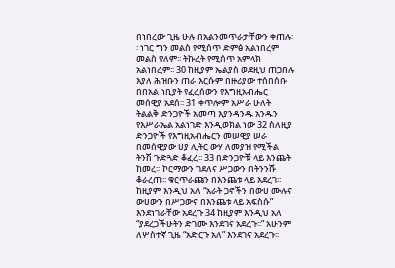በነበረው ጊዜ ሁሉ በአልንመጥራታቸውን ቀጠሉ፡፡ ነገር ግን መልስ የሚሰጥ ድምፅ አልነበረም መልስ የለም፡፡ ትኩረት የሚሰጥ አምላክ አልነበረም፡፡ 30 ከዚያም ኤልያስ ወደዚህ ጠጋበሉ እያለ ሕዝቡን ጠራ እርሱም በዙሪያው ተሰበሰቡ በበአል ነቢያት የፈረሰውን የእግዚአብሔር መሰዊያ አደሰ፡፡ 31 ቀጥሎም አሥራ ሁለት ትልልቅ ድንጋዮች አመጣ እያንዳንዱ አንዱን የእሥራኤል አልነገድ እንዲወክል ነው 32 ስለዚያ ድንጋዮች የእግዚአብሔርን መሠዊያ ሠራ በመሰዊያው ሀያ ሊትር ውሃ ለመያዝ የሚችል ትንሽ ጉድጓድ ቆፈረ፡፡ 33 በድንጋዮቹ ላይ እንጨት ከመረ፡፡ ኮርማውን ገደለና ሥጋውን በትንንሹ ቆራረጠ፡፡ ቁርጥራጩን በእንጨቱ ላይ አደረገ፡፡ ከዚያም እንዲህ አለ “አራት ጋኖችን በውሀ ሙሉና ውሀውን በሥጋውና በእንጨቱ ላይ አፍስሱ” እንደነገራቸው አደረጉ 34 ከዚያም እንዲህ አለ “ያደረጋችሁትን ድገሙ እንደገና አደረጉ፡፡” አሁንም ለሦስተኛ ጊዜ “አድርጉ አለ” እንደገና አደረጉ፡፡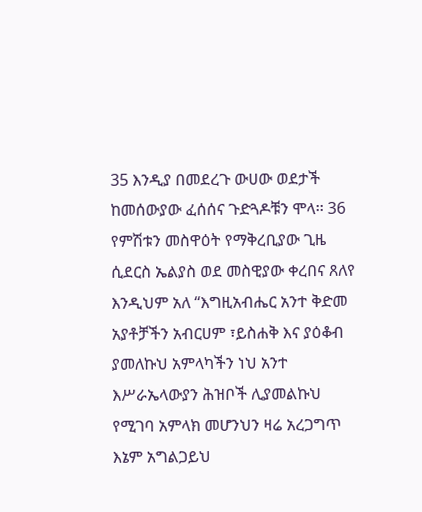35 እንዲያ በመደረጉ ውሀው ወደታች ከመሰውያው ፈሰሰና ጉድጓዶቹን ሞላ፡፡ 36 የምሽቱን መስዋዕት የማቅረቢያው ጊዜ ሲደርስ ኤልያስ ወደ መስዊያው ቀረበና ጸለየ እንዲህም አለ “እግዚአብሔር አንተ ቅድመ አያቶቻችን አብርሀም ፣ይስሐቅ እና ያዕቆብ ያመለኩህ አምላካችን ነህ አንተ እሥራኤላውያን ሕዝቦች ሊያመልኩህ የሚገባ አምላክ መሆንህን ዛሬ አረጋግጥ እኔም አግልጋይህ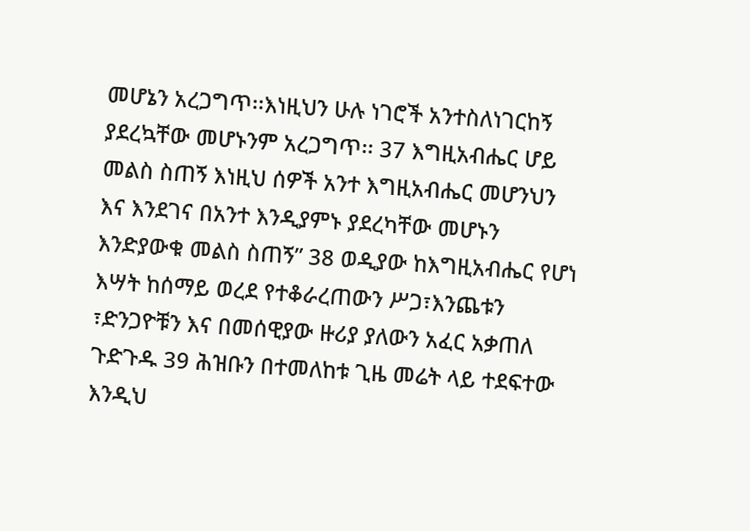መሆኔን አረጋግጥ፡፡እነዚህን ሁሉ ነገሮች አንተስለነገርከኝ ያደረኳቸው መሆኑንም አረጋግጥ፡፡ 37 እግዚአብሔር ሆይ መልስ ስጠኝ እነዚህ ሰዎች አንተ እግዚአብሔር መሆንህን እና እንደገና በአንተ እንዲያምኑ ያደረካቸው መሆኑን እንድያውቁ መልስ ስጠኝ” 38 ወዲያው ከእግዚአብሔር የሆነ እሣት ከሰማይ ወረደ የተቆራረጠውን ሥጋ፣እንጨቱን ፣ድንጋዮቹን እና በመሰዊያው ዙሪያ ያለውን አፈር አቃጠለ ጉድጉዱ 39 ሕዝቡን በተመለከቱ ጊዜ መሬት ላይ ተደፍተው እንዲህ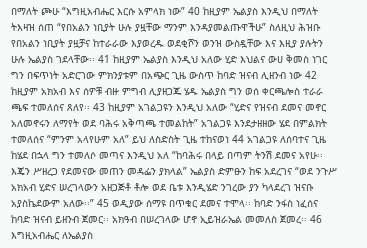በማለት ጮሁ “እግዚአብሔር እርሱ አምላክ ነው” 40 ከዚያም ኤልያስ እንዲህ በማለት ትእዛዝ ሰጠ “የበአልን ነቢያት ሁሉ ያዟቸው ማንም እንዳያመልጡዋችሁ” ስለዚህ ሕዝቡ የበአልን ነቢያት ያዟቻና ከተራራው እያወረዱ ወደቂሾን ወንዝ ውስዷቸው እና እዚያ ያሉትን ሁሉ ኤልያስ ገደላቸው፡፡ 41 ከዚያም ኤልያስ እንዲህ አለው ሂድ እህልና ውሀ ቅመስ ነገር ግን በፍጥነት አድርገው ምክንያቱም በአጭር ጊዜ ውስጥ ከባድ ዝናብ ሊዘንብ ነው 42 ከዚያም አክአብ እና ሰዎቹ ብዙ ምግብ ሊያዘጋጁ ሄዱ ኤልያስ ግን ወሰ ቀርጫሎስ ተራራ ጫፍ ተመለሰና ጸለየ፡፡ 43 ከዚያም አገልጋዩን እንዲህ አለው “ሂድና የዝናብ ደመና መኖር አለመኖሩን ለማየት ወደ ባሕሩ አቅጣጫ ተመልከት” አገልጋዩ እንደታዘዘው ሄደ በምልክት ተመለሰና “ምንም አላየሁም አለ” ይህ ለስድስት ጊዜ ተከናወነ 44 አገልጋዩ ለሰባተና ጊዜ ከሄደ በኋላ ግን ተመለሶ መጣና እንዲህ አለ “ከባሕሩ በላይ በጣም ትንሽ ደመና አየሁ፡፡ እጄን ሥዘረጋ የደመናው መጠን መዳፌን ያክላል” ኤልያስ ድምፁን ከፍ አደረገና “ወደ ንጉሥ አክአብ ሂድና ሠረገላውን አዘጋጅቶ ቶሎ ወደ ቤቱ እንዲሄድ ንገረው ያን ካላደረገ ዝናቡ አያስኬደውም አለው፡፡” 45 ወዲያው ሰማዩ በጥቁር ደመና ተሞላ፡፡ ከባድ ንፋስ ነፈሰና ከባድ ዝናብ ይዘንብ ጀመር፡፡ አክዓብ በሠረገላው ሆኖ ኢይዝራኤል መመለስ ጀመረ፡፡ 46 እግዚአብሔር ለኤልያስ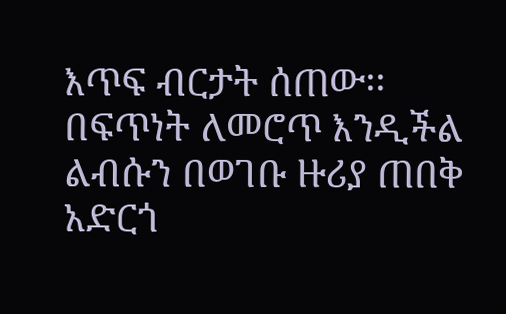እጥፍ ብርታት ሰጠው፡፡ በፍጥነት ለመሮጥ እንዲችል ልብሱን በወገቡ ዙሪያ ጠበቅ አድርጎ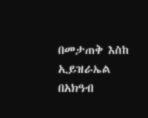በመታጠቅ እስከ ኢይዝራኤል በአክዓብ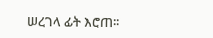ሠረገላ ፊት እሮጠ፡፡